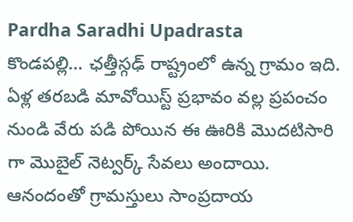Pardha Saradhi Upadrasta
కొండపల్లి… ఛత్తీస్గఢ్ రాష్ట్రంలో ఉన్న గ్రామం ఇది. ఏళ్ల తరబడి మావోయిస్ట్ ప్రభావం వల్ల ప్రపంచం నుండి వేరు పడి పోయిన ఈ ఊరికి మొదటిసారి గా మొబైల్ నెట్వర్క్ సేవలు అందాయి. ఆనందంతో గ్రామస్తులు సాంప్రదాయ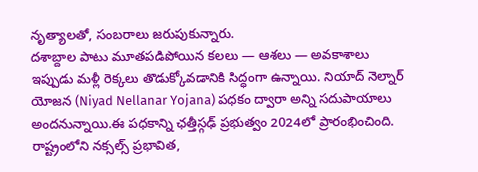నృత్యాలతో, సంబరాలు జరుపుకున్నారు.
దశాబ్దాల పాటు మూతపడిపోయిన కలలు — ఆశలు — అవకాశాలు ఇప్పుడు మళ్లీ రెక్కలు తొడుక్కోవడానికి సిద్ధంగా ఉన్నాయి. నియాద్ నెల్నార్ యోజన (Niyad Nellanar Yojana) పధకం ద్వారా అన్ని సదుపాయాలు అందనున్నాయి.ఈ పధకాన్ని ఛత్తీస్గఢ్ ప్రభుత్వం 2024లో ప్రారంభించింది.
రాష్ట్రంలోని నక్సల్స్ ప్రభావిత,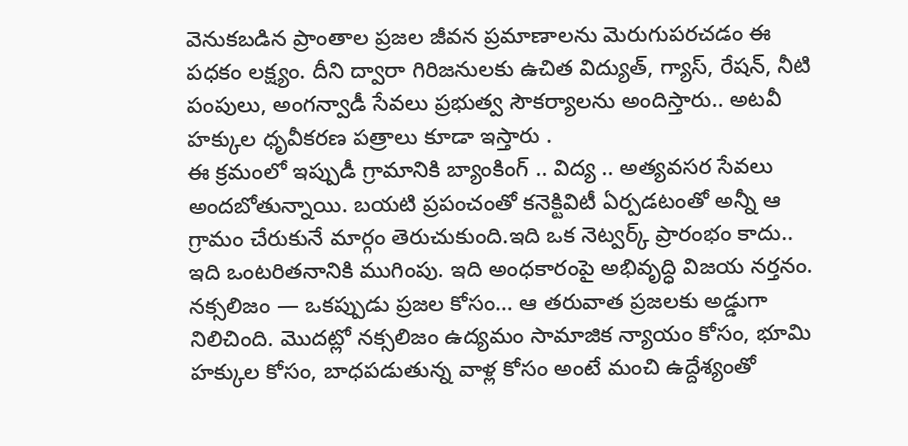వెనుకబడిన ప్రాంతాల ప్రజల జీవన ప్రమాణాలను మెరుగుపరచడం ఈ పధకం లక్ష్యం. దీని ద్వారా గిరిజనులకు ఉచిత విద్యుత్, గ్యాస్, రేషన్, నీటి పంపులు, అంగన్వాడీ సేవలు ప్రభుత్వ సౌకర్యాలను అందిస్తారు.. అటవీ హక్కుల ధృవీకరణ పత్రాలు కూడా ఇస్తారు .
ఈ క్రమంలో ఇప్పుడీ గ్రామానికి బ్యాంకింగ్ .. విద్య .. అత్యవసర సేవలు అందబోతున్నాయి. బయటి ప్రపంచంతో కనెక్టివిటీ ఏర్పడటంతో అన్నీ ఆ గ్రామం చేరుకునే మార్గం తెరుచుకుంది.ఇది ఒక నెట్వర్క్ ప్రారంభం కాదు.. ఇది ఒంటరితనానికి ముగింపు. ఇది అంధకారంపై అభివృద్ధి విజయ నర్తనం.
నక్సలిజం — ఒకప్పుడు ప్రజల కోసం… ఆ తరువాత ప్రజలకు అడ్డుగా నిలిచింది. మొదట్లో నక్సలిజం ఉద్యమం సామాజిక న్యాయం కోసం, భూమి హక్కుల కోసం, బాధపడుతున్న వాళ్ల కోసం అంటే మంచి ఉద్దేశ్యంతో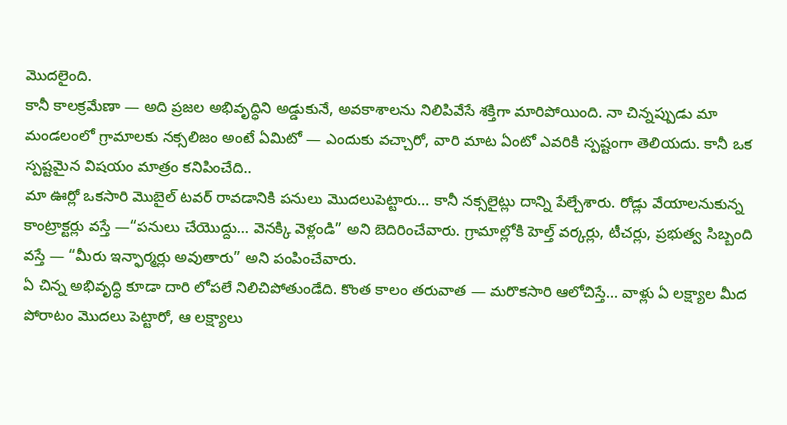మొదలైంది.
కానీ కాలక్రమేణా — అది ప్రజల అభివృద్ధిని అడ్డుకునే, అవకాశాలను నిలిపివేసే శక్తిగా మారిపోయింది. నా చిన్నప్పుడు మా మండలంలో గ్రామాలకు నక్సలిజం అంటే ఏమిటో — ఎందుకు వచ్చారో, వారి మాట ఏంటో ఎవరికి స్పష్టంగా తెలియదు. కానీ ఒక స్పష్టమైన విషయం మాత్రం కనిపించేది..
మా ఊర్లో ఒకసారి మొబైల్ టవర్ రావడానికి పనులు మొదలుపెట్టారు… కానీ నక్సలైట్లు దాన్ని పేల్చేశారు. రోడ్లు వేయాలనుకున్న కాంట్రాక్టర్లు వస్తే —“పనులు చేయొద్దు… వెనక్కి వెళ్లండి” అని బెదిరించేవారు. గ్రామాల్లోకి హెల్త్ వర్కర్లు, టీచర్లు, ప్రభుత్వ సిబ్బంది వస్తే — “మీరు ఇన్ఫార్మర్లు అవుతారు” అని పంపించేవారు.
ఏ చిన్న అభివృద్ధి కూడా దారి లోపలే నిలిచిపోతుండేది. కొంత కాలం తరువాత — మరొకసారి ఆలోచిస్తే… వాళ్లు ఏ లక్ష్యాల మీద పోరాటం మొదలు పెట్టారో, ఆ లక్ష్యాలు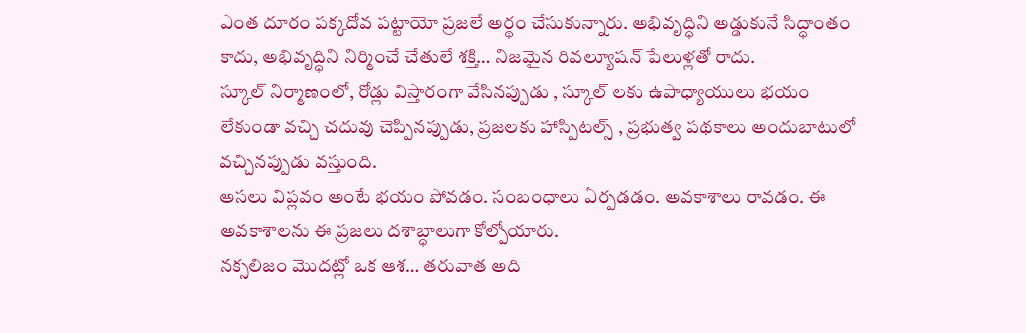ఎంత దూరం పక్కదోవ పట్టాయో ప్రజలే అర్థం చేసుకున్నారు. అభివృద్ధిని అడ్డుకునే సిద్ధాంతం కాదు, అభివృద్ధిని నిర్మించే చేతులే శక్తి… నిజమైన రివల్యూషన్ పేలుళ్లతో రాదు.
స్కూల్ నిర్మాణంలో, రోడ్లు విస్తారంగా వేసినప్పుడు , స్కూల్ లకు ఉపాధ్యాయులు భయం లేకుండా వచ్చి చదువు చెప్పినప్పుడు, ప్రజలకు హాస్పిటల్స్ , ప్రభుత్వ పథకాలు అందుబాటులో వచ్చినప్పుడు వస్తుంది.
అసలు విప్లవం అంటే భయం పోవడం. సంబంధాలు ఏర్పడడం. అవకాశాలు రావడం. ఈ అవకాశాలను ఈ ప్రజలు దశాబ్ధాలుగా కోల్పోయారు.
నక్సలిజం మొదట్లో ఒక ఆశ… తరువాత అది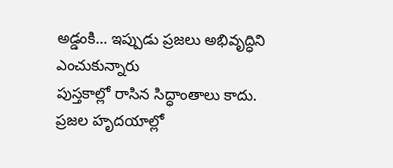అడ్డంకి… ఇప్పుడు ప్రజలు అభివృద్ధిని ఎంచుకున్నారు
పుస్తకాల్లో రాసిన సిద్ధాంతాలు కాదు. ప్రజల హృదయాల్లో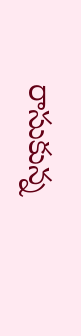రాసుకున్న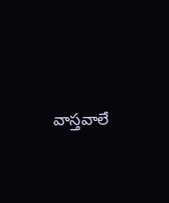వాస్తవాలే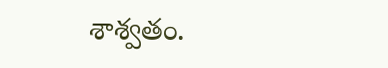శాశ్వతం.